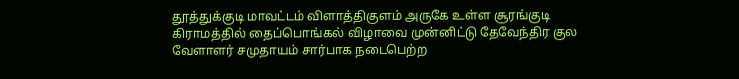தூத்துக்குடி மாவட்டம் விளாத்திகுளம் அருகே உள்ள சூரங்குடி கிராமத்தில் தைப்பொங்கல் விழாவை முன்னிட்டு தேவேந்திர குல வேளாளர் சமுதாயம் சார்பாக நடைபெற்ற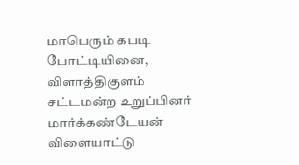மாபெரும் கபடி போட்டியினை, விளாத்திகுளம் சட்டமன்ற உறுப்பினர் மார்க்கண்டேயன் விளையாட்டு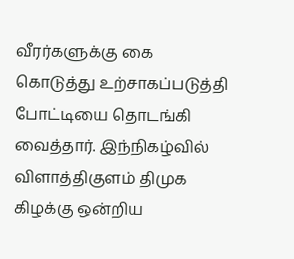வீரர்களுக்கு கை கொடுத்து உற்சாகப்படுத்தி போட்டியை தொடங்கி வைத்தார். இந்நிகழ்வில் விளாத்திகுளம் திமுக கிழக்கு ஒன்றிய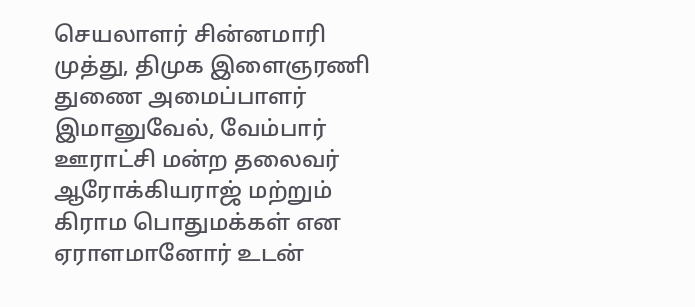செயலாளர் சின்னமாரி முத்து, திமுக இளைஞரணி துணை அமைப்பாளர் இமானுவேல், வேம்பார் ஊராட்சி மன்ற தலைவர் ஆரோக்கியராஜ் மற்றும் கிராம பொதுமக்கள் என ஏராளமானோர் உடன்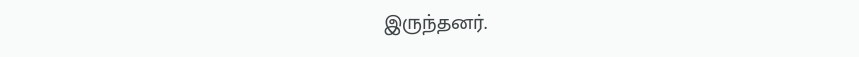இருந்தனர்.